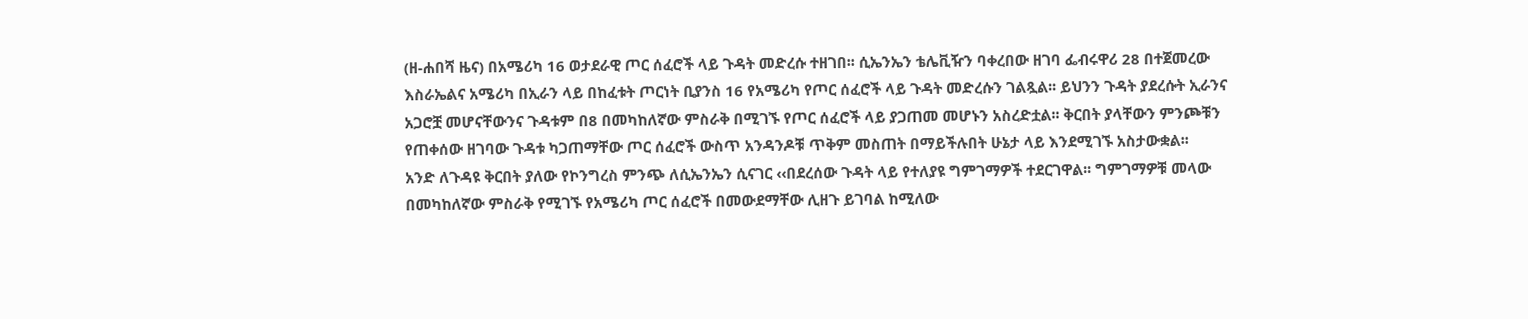(ዘ-ሐበሻ ዜና) በአሜሪካ 16 ወታደራዊ ጦር ሰፈሮች ላይ ጉዳት መድረሱ ተዘገበ፡፡ ሲኤንኤን ቴሌቪዥን ባቀረበው ዘገባ ፌብሩዋሪ 28 በተጀመረው እስራኤልና አሜሪካ በኢራን ላይ በከፈቱት ጦርነት ቢያንስ 16 የአሜሪካ የጦር ሰፈሮች ላይ ጉዳት መድረሱን ገልጿል፡፡ ይህንን ጉዳት ያደረሱት ኢራንና አጋሮቿ መሆናቸውንና ጉዳቱም በ8 በመካከለኛው ምስራቅ በሚገኙ የጦር ሰፈሮች ላይ ያጋጠመ መሆኑን አስረድቷል፡፡ ቅርበት ያላቸውን ምንጮቹን የጠቀሰው ዘገባው ጉዳቱ ካጋጠማቸው ጦር ሰፈሮች ውስጥ አንዳንዶቹ ጥቅም መስጠት በማይችሉበት ሁኔታ ላይ እንደሚገኙ አስታውቋል፡፡
አንድ ለጉዳዩ ቅርበት ያለው የኮንግረስ ምንጭ ለሲኤንኤን ሲናገር ‹‹በደረሰው ጉዳት ላይ የተለያዩ ግምገማዎች ተደርገዋል፡፡ ግምገማዎቹ መላው በመካከለኛው ምስራቅ የሚገኙ የአሜሪካ ጦር ሰፈሮች በመውደማቸው ሊዘጉ ይገባል ከሚለው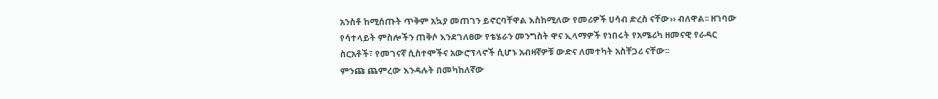አንስቶ ከሚሰጡት ጥቅም አኳያ መጠገን ይኖርባቸዋል እስከሚለው የመሪዎች ሀሳብ ድረስ ናቸው›› ብለዋል፡፡ ዘገባው የሳተላይት ምስሎችን ጠቅሶ እንደገለፀው የቴሄራን መንግስት ዋና ኢላማዎች የነበሩት የአሜሪካ ዘመናዊ የራዳር ስርአቶች፣ የመገናኛ ሲስተሞችና አውሮፕላኖች ሲሆኑ አብዛኛዎቹ ውድና ለመተካት አስቸጋሪ ናቸው፡፡
ምንጩ ጨምረው እንዳሉት በመካከለኛው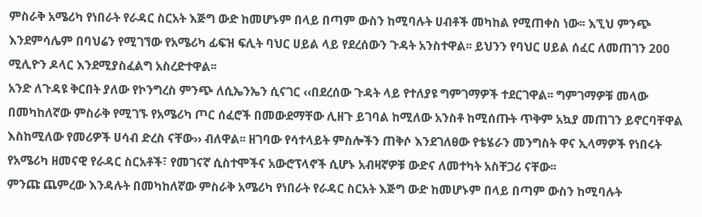ምስራቅ አሜሪካ የነበራት የራዳር ስርአት እጅግ ውድ ከመሆኑም በላይ በጣም ውስን ከሚባሉት ሀብቶች መካከል የሚጠቀስ ነው፡፡ እኚህ ምንጭ እንደምሳሌም በባህሬን የሚገኘው የአሜሪካ ፊፍዝ ፍሊት ባህር ሀይል ላይ የደረሰውን ጉዳት አንስተዋል፡፡ ይህንን የባህር ሀይል ሰፈር ለመጠገን 200 ሚሊዮን ዶላር እንደሚያስፈልግ አስረድተዋል፡፡
አንድ ለጉዳዩ ቅርበት ያለው የኮንግረስ ምንጭ ለሲኤንኤን ሲናገር ‹‹በደረሰው ጉዳት ላይ የተለያዩ ግምገማዎች ተደርገዋል፡፡ ግምገማዎቹ መላው በመካከለኛው ምስራቅ የሚገኙ የአሜሪካ ጦር ሰፈሮች በመውደማቸው ሊዘጉ ይገባል ከሚለው አንስቶ ከሚሰጡት ጥቅም አኳያ መጠገን ይኖርባቸዋል እስከሚለው የመሪዎች ሀሳብ ድረስ ናቸው›› ብለዋል፡፡ ዘገባው የሳተላይት ምስሎችን ጠቅሶ እንደገለፀው የቴሄራን መንግስት ዋና ኢላማዎች የነበሩት የአሜሪካ ዘመናዊ የራዳር ስርአቶች፣ የመገናኛ ሲስተሞችና አውሮፕላኖች ሲሆኑ አብዛኛዎቹ ውድና ለመተካት አስቸጋሪ ናቸው፡፡
ምንጩ ጨምረው እንዳሉት በመካከለኛው ምስራቅ አሜሪካ የነበራት የራዳር ስርአት እጅግ ውድ ከመሆኑም በላይ በጣም ውስን ከሚባሉት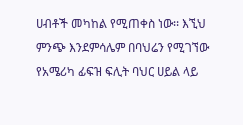ሀብቶች መካከል የሚጠቀስ ነው፡፡ እኚህ ምንጭ እንደምሳሌም በባህሬን የሚገኘው የአሜሪካ ፊፍዝ ፍሊት ባህር ሀይል ላይ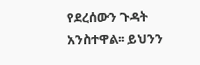የደረሰውን ጉዳት አንስተዋል፡፡ ይህንን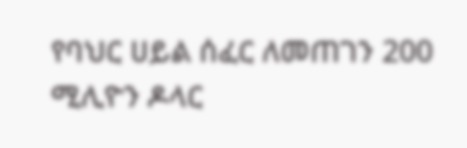የባህር ሀይል ሰፈር ለመጠገን 200 ሚሊዮን ዶላር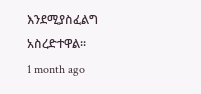እንደሚያስፈልግ አስረድተዋል፡፡
1 month ago